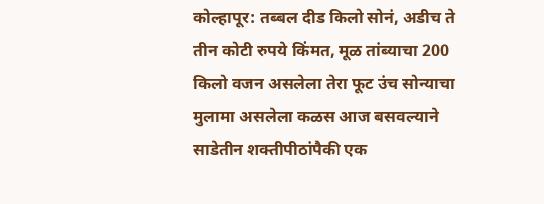कोल्हापूर: तब्बल दीड किलो सोनं, अडीच ते तीन कोटी रुपये किंमत, मूळ तांब्याचा 200 किलो वजन असलेला तेरा फूट उंच सोन्याचा मुलामा असलेला कळस आज बसवल्याने साडेतीन शक्तीपीठांपैकी एक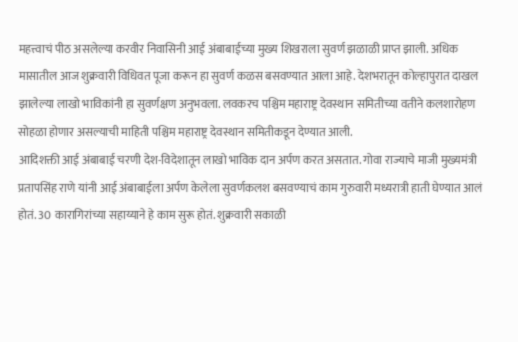महत्त्वाचं पीठ असलेल्या करवीर निवासिनी आई अंबाबाईच्या मुख्य शिखराला सुवर्ण झळाळी प्राप्त झाली. अधिक मासातील आज शुक्रवारी विधिवत पूजा करून हा सुवर्ण कळस बसवण्यात आला आहे. देशभरातून कोल्हापुरात दाखल झालेल्या लाखो भाविकांनी हा सुवर्णक्षण अनुभवला. लवकरच पश्चिम महाराष्ट्र देवस्थान समितीच्या वतीने कलशारोहण सोहळा होणार असल्याची माहिती पश्चिम महाराष्ट्र देवस्थान समितीकडून देण्यात आली.
आदिशक्ती आई अंबाबाई चरणी देश-विदेशातून लाखो भाविक दान अर्पण करत असतात. गोवा राज्याचे माजी मुख्यमंत्री प्रतापसिंह राणे यांनी आई अंबाबाईला अर्पण केलेला सुवर्णकलश बसवण्याचं काम गुरुवारी मध्यरात्री हाती घेण्यात आलं होतं. 30 कारागिरांच्या सहाय्याने हे काम सुरू होतं. शुक्रवारी सकाळी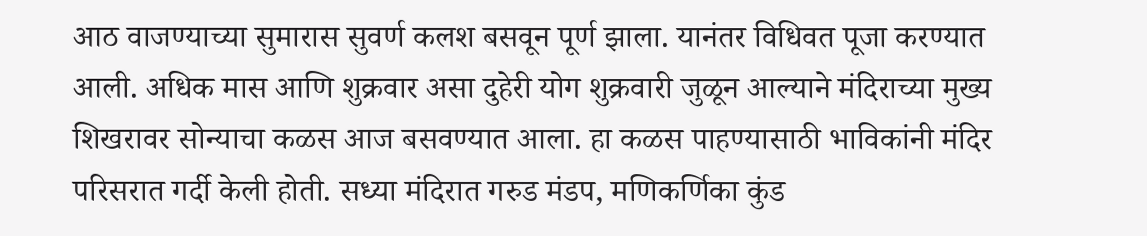आठ वाजण्याच्या सुमारास सुवर्ण कलश बसवून पूर्ण झाला. यानंतर विधिवत पूजा करण्यात आली. अधिक मास आणि शुक्रवार असा दुहेरी योग शुक्रवारी जुळून आल्याने मंदिराच्या मुख्य शिखरावर सोन्याचा कळस आज बसवण्यात आला. हा कळस पाहण्यासाठी भाविकांनी मंदिर परिसरात गर्दी केली होती. सध्या मंदिरात गरुड मंडप, मणिकर्णिका कुंड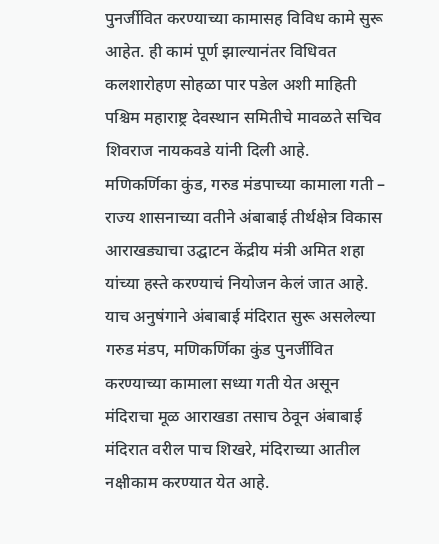पुनर्जीवित करण्याच्या कामासह विविध कामे सुरू आहेत. ही कामं पूर्ण झाल्यानंतर विधिवत कलशारोहण सोहळा पार पडेल अशी माहिती पश्चिम महाराष्ट्र देवस्थान समितीचे मावळते सचिव शिवराज नायकवडे यांनी दिली आहे.
मणिकर्णिका कुंड, गरुड मंडपाच्या कामाला गती – राज्य शासनाच्या वतीने अंबाबाई तीर्थक्षेत्र विकास आराखड्याचा उद्घाटन केंद्रीय मंत्री अमित शहा यांच्या हस्ते करण्याचं नियोजन केलं जात आहे. याच अनुषंगाने अंबाबाई मंदिरात सुरू असलेल्या गरुड मंडप, मणिकर्णिका कुंड पुनर्जीवित करण्याच्या कामाला सध्या गती येत असून मंदिराचा मूळ आराखडा तसाच ठेवून अंबाबाई मंदिरात वरील पाच शिखरे, मंदिराच्या आतील नक्षीकाम करण्यात येत आहे.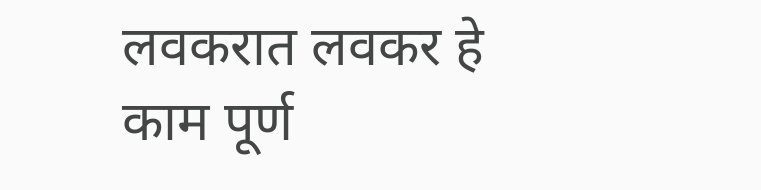लवकरात लवकर हे काम पूर्ण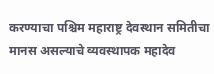करण्याचा पश्चिम महाराष्ट्र देवस्थान समितीचा मानस असल्याचे व्यवस्थापक महादेव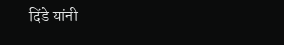दिंडे यांनी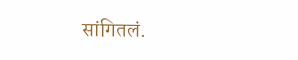सांगितलं.